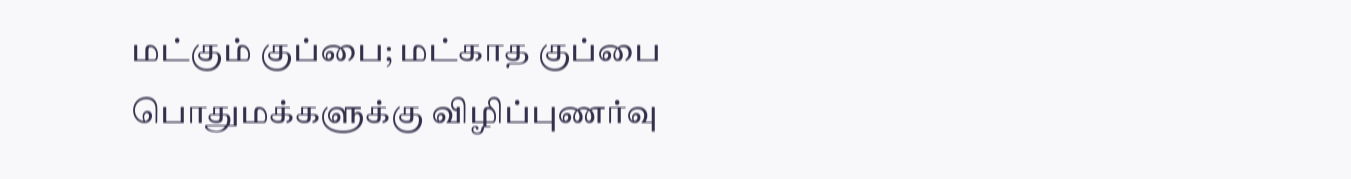மட்கும் குப்பை; மட்காத குப்பை பொதுமக்களுக்கு விழிப்புணர்வு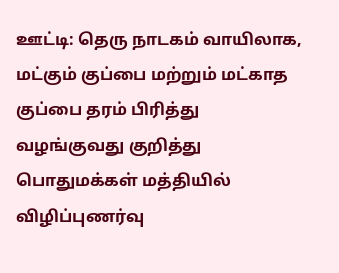ஊட்டி: தெரு நாடகம் வாயிலாக, மட்கும் குப்பை மற்றும் மட்காத குப்பை தரம் பிரித்து வழங்குவது குறித்து பொதுமக்கள் மத்தியில் விழிப்புணர்வு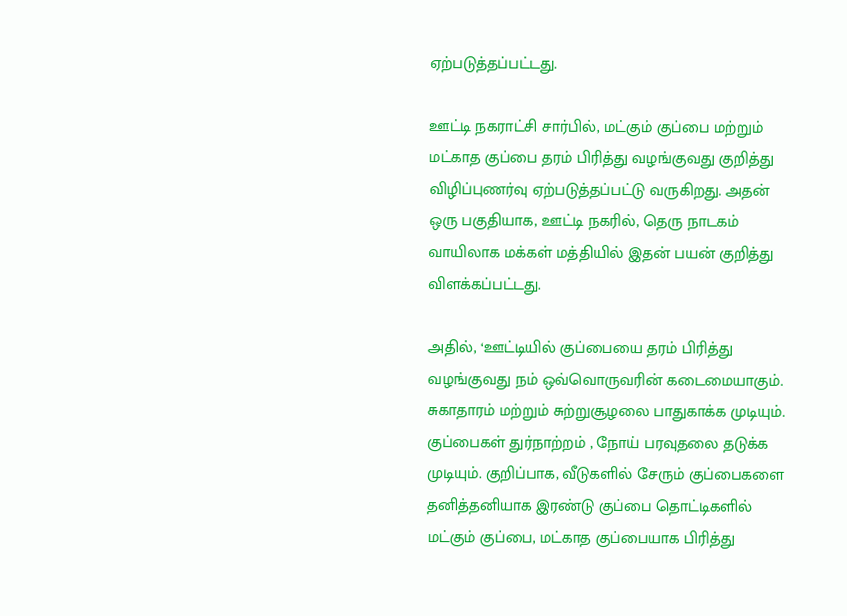ஏற்படுத்தப்பட்டது.

ஊட்டி நகராட்சி சார்பில், மட்கும் குப்பை மற்றும் மட்காத குப்பை தரம் பிரித்து வழங்குவது குறித்து விழிப்புணர்வு ஏற்படுத்தப்பட்டு வருகிறது. அதன் ஒரு பகுதியாக, ஊட்டி நகரில், தெரு நாடகம் வாயிலாக மக்கள் மத்தியில் இதன் பயன் குறித்து விளக்கப்பட்டது.

அதில், ‘ஊட்டியில் குப்பையை தரம் பிரித்து வழங்குவது நம் ஒவ்வொருவரின் கடைமையாகும். சுகாதாரம் மற்றும் சுற்றுசூழலை பாதுகாக்க முடியும். குப்பைகள் துர்நாற்றம் , நோய் பரவுதலை தடுக்க முடியும். குறிப்பாக, வீடுகளில் சேரும் குப்பைகளை தனித்தனியாக இரண்டு குப்பை தொட்டிகளில் மட்கும் குப்பை, மட்காத குப்பையாக பிரித்து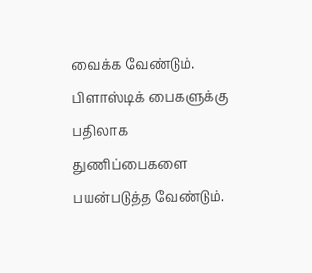வைக்க வேண்டும். பிளாஸ்டிக் பைகளுக்கு பதிலாக துணிப்பைகளை பயன்படுத்த வேண்டும்.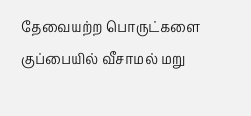தேவையற்ற பொருட்களை குப்பையில் வீசாமல் மறு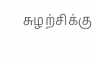சுழற்சிக்கு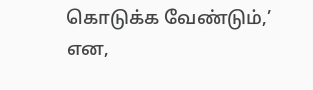கொடுக்க வேண்டும்,’ என,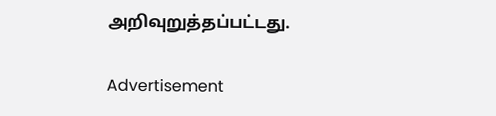அறிவுறுத்தப்பட்டது.

Advertisement